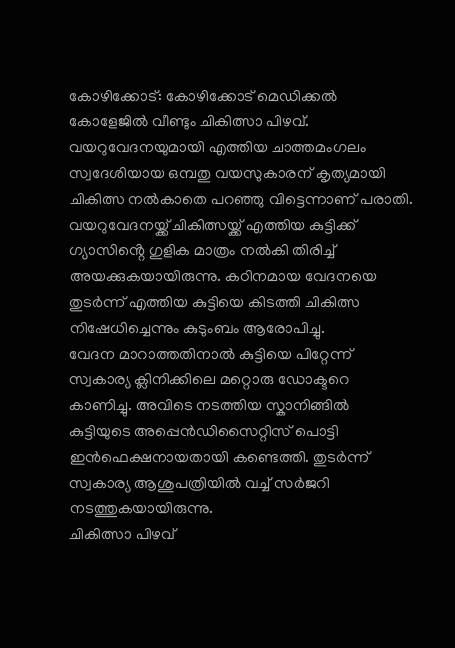കോഴിക്കോട്: കോഴിക്കോട് മെഡിക്കൽ കോളേജിൽ വീണ്ടും ചികിത്സാ പിഴവ്. വയറുവേദനയുമായി എത്തിയ ചാത്തമംഗലം സ്വദേശിയായ ഒമ്പതു വയസുകാരന് കൃത്യമായി ചികിത്സ നൽകാതെ പറഞ്ഞു വിട്ടെന്നാണ് പരാതി.
വയറുവേദനയ്ക്ക് ചികിത്സയ്ക്ക് എത്തിയ കുട്ടിക്ക് ഗ്യാസിൻ്റെ ഗുളിക മാത്രം നൽകി തിരിച്ച് അയക്കുകയായിരുന്നു. കഠിനമായ വേദനയെ തുടർന്ന് എത്തിയ കുട്ടിയെ കിടത്തി ചികിത്സ നിഷേധിച്ചെന്നും കുടുംബം ആരോപിച്ചു.
വേദന മാറാത്തതിനാൽ കുട്ടിയെ പിറ്റേന്ന് സ്വകാര്യ ക്ലിനിക്കിലെ മറ്റൊരു ഡോക്ടറെ കാണിച്ചു. അവിടെ നടത്തിയ സ്കാനിങ്ങിൽ കുട്ടിയുടെ അപ്പെൻഡിസൈറ്റിസ് പൊട്ടി ഇൻഫെക്ഷനായതായി കണ്ടെത്തി. തുടർന്ന് സ്വകാര്യ ആശുപത്രിയിൽ വച്ച് സർജറി നടത്തുകയായിരുന്നു.
ചികിത്സാ പിഴവ്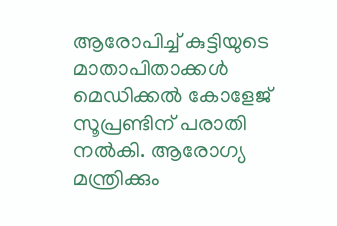ആരോപിച്ച് കുട്ടിയുടെ മാതാപിതാക്കൾ മെഡിക്കൽ കോളേജ് സൂപ്രണ്ടിന് പരാതി നൽകി. ആരോഗ്യ മന്ത്രിക്കും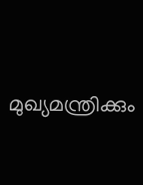മുഖ്യമന്ത്രിക്കും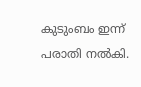കുടുംബം ഇന്ന് പരാതി നൽകി.